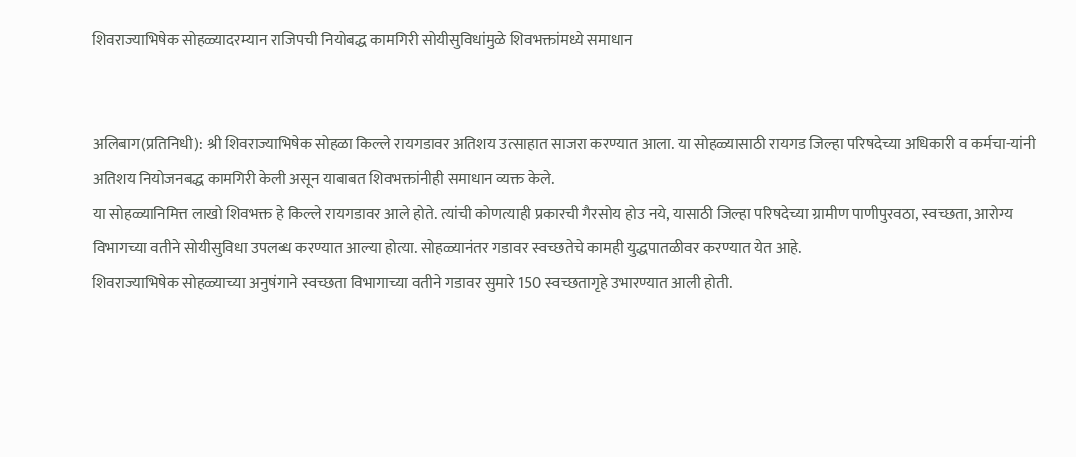शिवराज्याभिषेक सोहळ्यादरम्यान राजिपची नियोबद्ध कामगिरी सोयीसुविधांमुळे शिवभक्तांमध्ये समाधान


अलिबाग(प्रतिनिधी): श्री शिवराज्याभिषेक सोहळा किल्ले रायगडावर अतिशय उत्साहात साजरा करण्यात आला. या सोहळ्यासाठी रायगड जिल्हा परिषदेच्या अधिकारी व कर्मचा-यांनी अतिशय नियोजनबद्ध कामगिरी केली असून याबाबत शिवभक्तांनीही समाधान व्यक्त केले.
या सोहळ्यानिमित्त लाखो शिवभक्त हे किल्ले रायगडावर आले होते. त्यांची कोणत्याही प्रकारची गैरसोय होउ नये, यासाठी जिल्हा परिषदेच्या ग्रामीण पाणीपुरवठा, स्वच्छता, आरोग्य विभागच्या वतीने सोयीसुविधा उपलब्ध करण्यात आल्या होत्या. सोहळ्यानंतर गडावर स्वच्छतेचे कामही युद्धपातळीवर करण्यात येत आहे.
शिवराज्याभिषेक सोहळ्याच्या अनुषंगाने स्वच्छता विभागाच्या वतीने गडावर सुमारे 150 स्वच्छतागृहे उभारण्यात आली होती.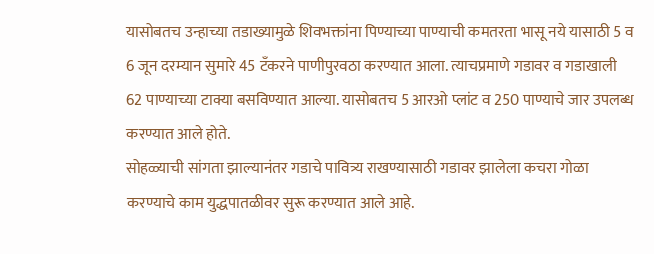यासोबतच उन्हाच्या तडाख्यामुळे शिवभक्तांना पिण्याच्या पाण्याची कमतरता भासू नये यासाठी 5 व 6 जून दरम्यान सुमारे 45 टॅंकरने पाणीपुरवठा करण्यात आला. त्याचप्रमाणे गडावर व गडाखाली 62 पाण्याच्या टाक्या बसविण्यात आल्या. यासोबतच 5 आरओ प्लांट व 250 पाण्याचे जार उपलब्ध करण्यात आले होते.
सोहळ्याची सांगता झाल्यानंतर गडाचे पावित्र्य राखण्यासाठी गडावर झालेला कचरा गोळा करण्याचे काम युद्धपातळीवर सुरू करण्यात आले आहे.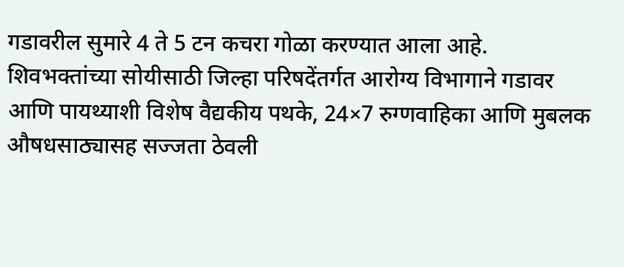गडावरील सुमारे 4 ते 5 टन कचरा गोळा करण्यात आला आहे.
शिवभक्तांच्या सोयीसाठी जिल्हा परिषदेंतर्गत आरोग्य विभागाने गडावर आणि पायथ्याशी विशेष वैद्यकीय पथके, 24×7 रुग्णवाहिका आणि मुबलक औषधसाठ्यासह सज्जता ठेवली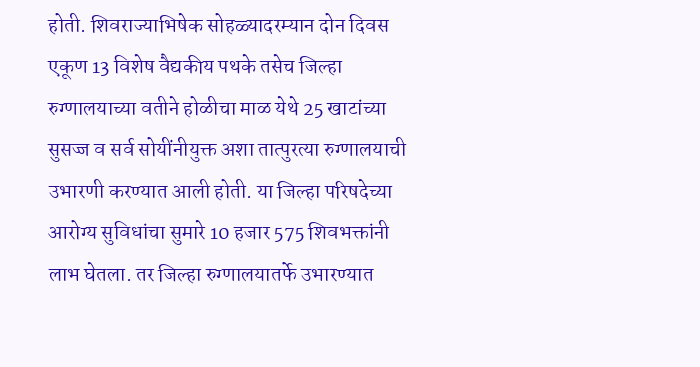होती. शिवराज्याभिषेक सोहळ्यादरम्यान दोन दिवस एकूण 13 विशेष वैद्यकीय पथके तसेच जिल्हा रुग्णालयाच्या वतीने होळीचा माळ येथे 25 खाटांच्या सुसज्ज व सर्व सोयींनीयुक्त अशा तात्पुरत्या रुग्णालयाची उभारणी करण्यात आली होती. या जिल्हा परिषदेच्या आरोग्य सुविधांचा सुमारे 10 हजार 575 शिवभक्तांनी लाभ घेतला. तर जिल्हा रुग्णालयातर्फे उभारण्यात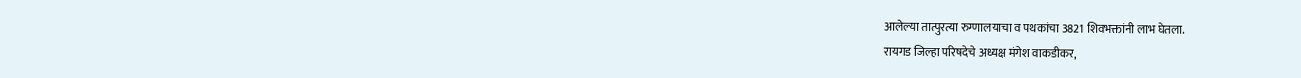आलेल्या तात्पुरत्या रुग्णालयाचा व पथकांचा 3821 शिवभक्तांनी लाभ घेतला.
रायगड जिल्हा परिषदेचे अध्यक्ष मंगेश वाकडीकर,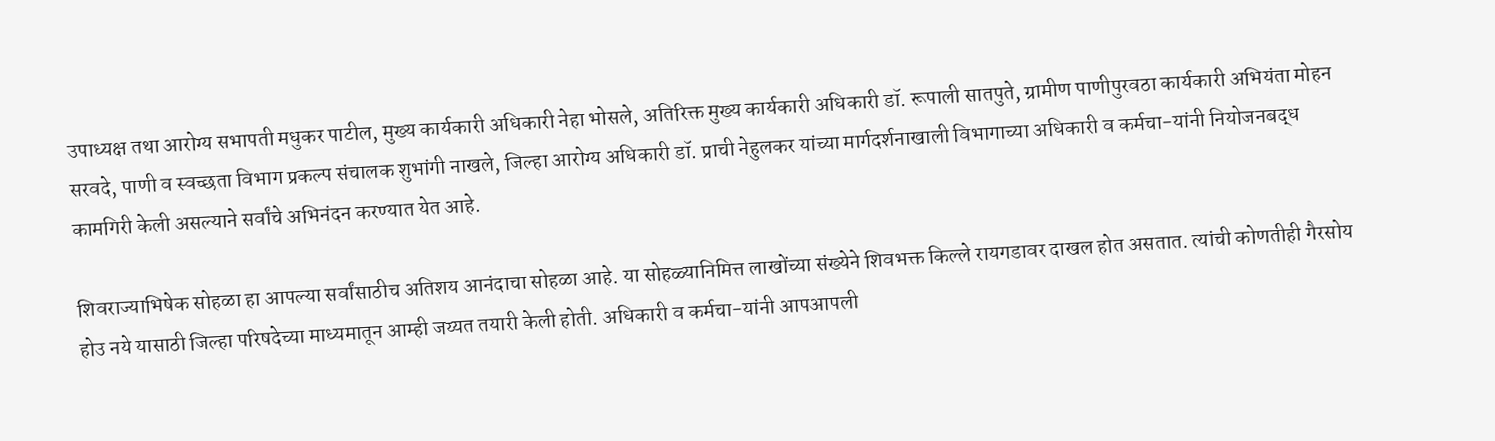उपाध्यक्ष तथा आरोग्य सभापती मधुकर पाटील, मुख्य कार्यकारी अधिकारी नेहा भोसले, अतिरिक्त मुख्य कार्यकारी अधिकारी डॉ. रूपाली सातपुते, ग्रामीण पाणीपुरवठा कार्यकारी अभियंता मोहन सरवदे, पाणी व स्वच्छता विभाग प्रकल्प संचालक शुभांगी नाखले, जिल्हा आरोग्य अधिकारी डॉ. प्राची नेहुलकर यांच्या मार्गदर्शनाखाली विभागाच्या अधिकारी व कर्मचा-यांनी नियोजनबद्ध कामगिरी केली असल्याने सर्वांचे अभिनंदन करण्यात येत आहे.

शिवराज्याभिषेक सोहळा हा आपल्या सर्वांसाठीच अतिशय आनंदाचा सोहळा आहे. या सोहळ्यानिमित्त लाखोंच्या संख्येने शिवभक्त किल्ले रायगडावर दाखल होत असतात. त्यांची कोणतीही गैरसोय होउ नये यासाठी जिल्हा परिषदेच्या माध्यमातून आम्ही जय्यत तयारी केली होती. अधिकारी व कर्मचा-यांनी आपआपली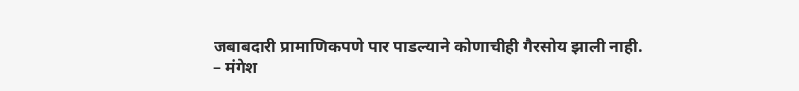जबाबदारी प्रामाणिकपणे पार पाडल्याने कोणाचीही गैरसोय झाली नाही.
– मंगेश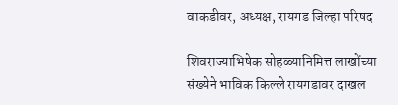वाकडीवर, अध्यक्ष, रायगड जिल्हा परिषद

शिवराज्याभिषेक सोहळ्यानिमित्त लाखोंच्या संख्येने भाविक किल्ले रायगडावर दाखल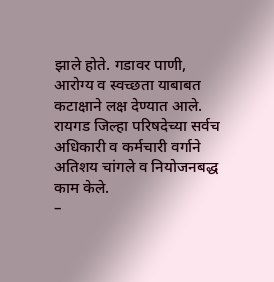झाले होते. गडावर पाणी, आरोग्य व स्वच्छता याबाबत कटाक्षाने लक्ष देण्यात आले. रायगड जिल्हा परिषदेच्या सर्वच अधिकारी व कर्मचारी वर्गाने अतिशय चांगले व नियोजनबद्ध काम केले.
–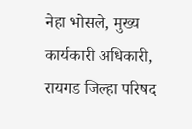नेहा भोसले, मुख्य कार्यकारी अधिकारी, रायगड जिल्हा परिषद